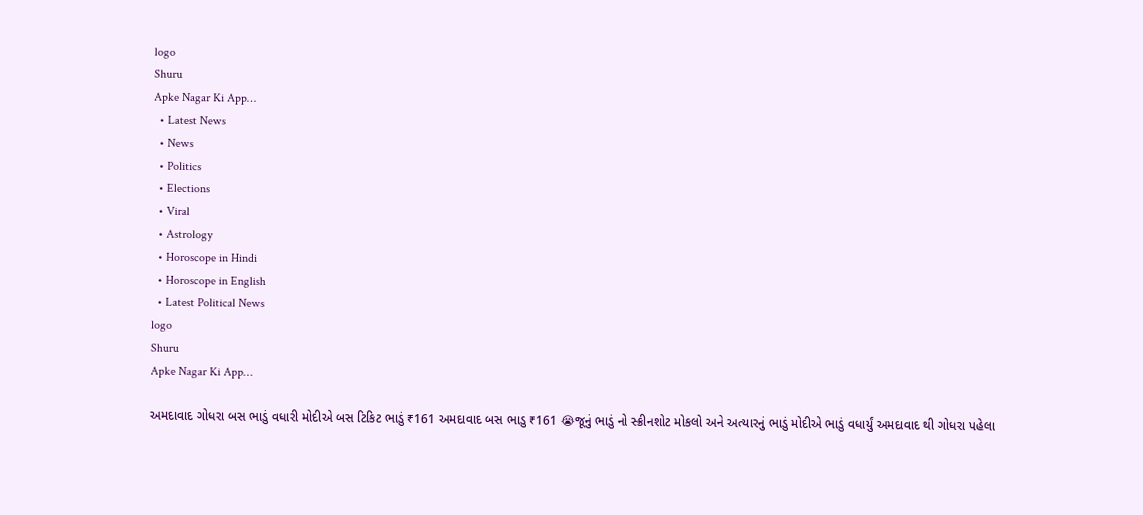logo
Shuru
Apke Nagar Ki App…
  • Latest News
  • News
  • Politics
  • Elections
  • Viral
  • Astrology
  • Horoscope in Hindi
  • Horoscope in English
  • Latest Political News
logo
Shuru
Apke Nagar Ki App…

અમદાવાદ ગોધરા બસ ભાડું વધારી મોદીએ બસ ટિકિટ ભાડું ₹161 અમદાવાદ બસ ભાડુ ₹161 😭જૂનું ભાડું નો સ્ક્રીનશોટ મોકલો અને અત્યારનું ભાડું મોદીએ ભાડું વધાર્યું અમદાવાદ થી ગોધરા પહેલા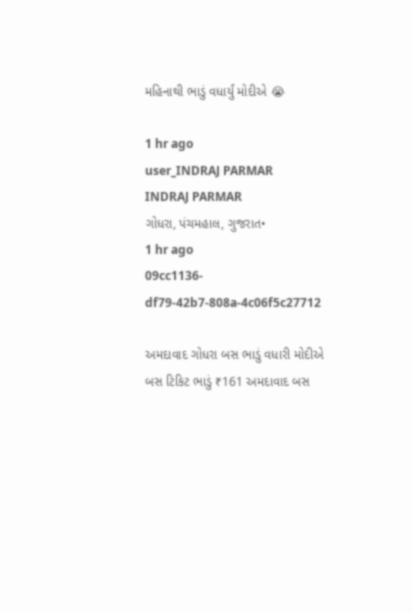મહિનાથી ભાડું વધાર્યું મોદીએ 😭

1 hr ago
user_INDRAJ PARMAR
INDRAJ PARMAR
ગોધરા, પંચમહાલ, ગુજરાત•
1 hr ago
09cc1136-df79-42b7-808a-4c06f5c27712

અમદાવાદ ગોધરા બસ ભાડું વધારી મોદીએ બસ ટિકિટ ભાડું ₹161 અમદાવાદ બસ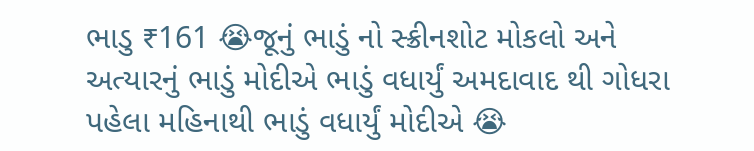ભાડુ ₹161 😭જૂનું ભાડું નો સ્ક્રીનશોટ મોકલો અને અત્યારનું ભાડું મોદીએ ભાડું વધાર્યું અમદાવાદ થી ગોધરા પહેલા મહિનાથી ભાડું વધાર્યું મોદીએ 😭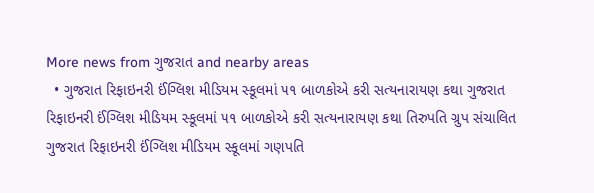More news from ગુજરાત and nearby areas
  • ગુજરાત રિફાઇનરી ઈંગ્લિશ મીડિયમ સ્કૂલમાં ૫૧ બાળકોએ કરી સત્યનારાયણ કથા ગુજરાત રિફાઇનરી ઈંગ્લિશ મીડિયમ સ્કૂલમાં ૫૧ બાળકોએ કરી સત્યનારાયણ કથા તિરુપતિ ગ્રુપ સંચાલિત ગુજરાત રિફાઇનરી ઈંગ્લિશ મીડિયમ સ્કૂલમાં ગણપતિ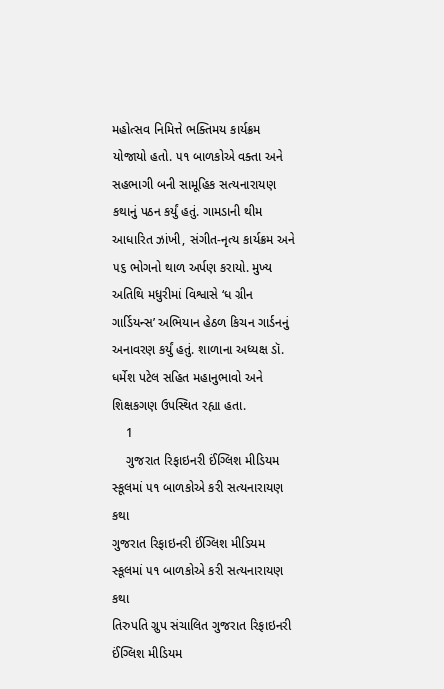મહોત્સવ નિમિત્તે ભક્તિમય કાર્યક્રમ યોજાયો હતો. ૫૧ બાળકોએ વક્તા અને સહભાગી બની સામૂહિક સત્યનારાયણ કથાનું પઠન કર્યું હતું. ગામડાની થીમ આધારિત ઝાંખી, સંગીત-નૃત્ય કાર્યક્રમ અને ૫૬ ભોગનો થાળ અર્પણ કરાયો. મુખ્ય અતિથિ મધુરીમાં વિશ્વાસે ‘ધ ગ્રીન ગાર્ડિયન્સ’ અભિયાન હેઠળ કિચન ગાર્ડનનું અનાવરણ કર્યું હતું. શાળાના અધ્યક્ષ ડૉ. ધર્મેશ પટેલ સહિત મહાનુભાવો અને શિક્ષકગણ ઉપસ્થિત રહ્યા હતા.
    1
    ગુજરાત રિફાઇનરી ઈંગ્લિશ મીડિયમ સ્કૂલમાં ૫૧ બાળકોએ કરી સત્યનારાયણ કથા
ગુજરાત રિફાઇનરી ઈંગ્લિશ મીડિયમ સ્કૂલમાં ૫૧ બાળકોએ કરી સત્યનારાયણ કથા
તિરુપતિ ગ્રુપ સંચાલિત ગુજરાત રિફાઇનરી ઈંગ્લિશ મીડિયમ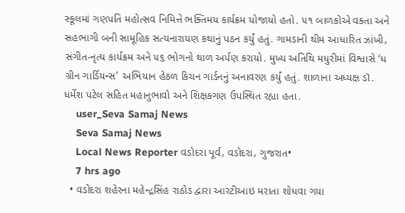સ્કૂલમાં ગણપતિ મહોત્સવ નિમિત્તે ભક્તિમય કાર્યક્રમ યોજાયો હતો. ૫૧ બાળકોએ વક્તા અને સહભાગી બની સામૂહિક સત્યનારાયણ કથાનું પઠન કર્યું હતું. ગામડાની થીમ આધારિત ઝાંખી, સંગીત-નૃત્ય કાર્યક્રમ અને ૫૬ ભોગનો થાળ અર્પણ કરાયો. મુખ્ય અતિથિ મધુરીમાં વિશ્વાસે ‘ધ ગ્રીન ગાર્ડિયન્સ’ અભિયાન હેઠળ કિચન ગાર્ડનનું અનાવરણ કર્યું હતું. શાળાના અધ્યક્ષ ડૉ. ધર્મેશ પટેલ સહિત મહાનુભાવો અને શિક્ષકગણ ઉપસ્થિત રહ્યા હતા.
    user_Seva Samaj News
    Seva Samaj News
    Local News Reporter વડોદરા પૂર્વ, વડોદરા, ગુજરાત•
    7 hrs ago
  • વડોદરા શહેરના મહેન્દ્રસિંહ રાઠોડ દ્વારા આરટીઆઇ મરાતા શોધવા ગયા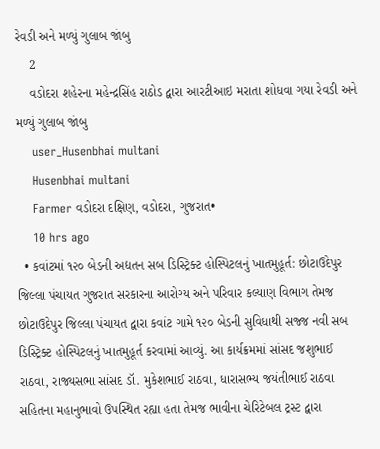રેવડી અને મળ્યું ગુલાબ જાંબુ
    2
    વડોદરા શહેરના મહેન્દ્રસિંહ રાઠોડ દ્વારા આરટીઆઇ મરાતા શોધવા ગયા રેવડી અને મળ્યું ગુલાબ જાંબુ
    user_Husenbhai multani
    Husenbhai multani
    Farmer વડોદરા દક્ષિણ, વડોદરા, ગુજરાત•
    10 hrs ago
  • કવાંટમાં ૧૨૦ બેડની અદ્યતન સબ ડિસ્ટ્રિક્ટ હોસ્પિટલનું ખાતમુહૂર્ત: છોટાઉદેપુર જિલ્લા પંચાયત ગુજરાત સરકારના આરોગ્ય અને પરિવાર કલ્યાણ વિભાગ તેમજ છોટાઉદેપુર જિલ્લા પંચાયત દ્વારા કવાંટ ગામે ૧૨૦ બેડની સુવિધાથી સજ્જ નવી સબ ડિસ્ટ્રિક્ટ હોસ્પિટલનું ખાતમુહૂર્ત કરવામાં આવ્યું. આ કાર્યક્રમમાં સાંસદ જશુભાઈ રાઠવા, રાજ્યસભા સાંસદ ડૉ. મુકેશભાઈ રાઠવા, ધારાસભ્ય જયંતીભાઈ રાઠવા સહિતના મહાનુભાવો ઉપસ્થિત રહ્યા હતા તેમજ ભાવીના ચેરિટેબલ ટ્રસ્ટ દ્વારા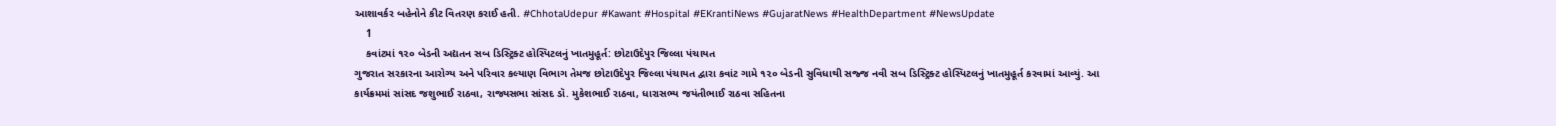આશાવર્કર બહેનોને કીટ વિતરણ કરાઈ હતી. #ChhotaUdepur #Kawant #Hospital #EKrantiNews #GujaratNews #HealthDepartment #NewsUpdate
    1
    કવાંટમાં ૧૨૦ બેડની અદ્યતન સબ ડિસ્ટ્રિક્ટ હોસ્પિટલનું ખાતમુહૂર્ત: છોટાઉદેપુર જિલ્લા પંચાયત
ગુજરાત સરકારના આરોગ્ય અને પરિવાર કલ્યાણ વિભાગ તેમજ છોટાઉદેપુર જિલ્લા પંચાયત દ્વારા કવાંટ ગામે ૧૨૦ બેડની સુવિધાથી સજ્જ નવી સબ ડિસ્ટ્રિક્ટ હોસ્પિટલનું ખાતમુહૂર્ત કરવામાં આવ્યું. આ કાર્યક્રમમાં સાંસદ જશુભાઈ રાઠવા, રાજ્યસભા સાંસદ ડૉ. મુકેશભાઈ રાઠવા, ધારાસભ્ય જયંતીભાઈ રાઠવા સહિતના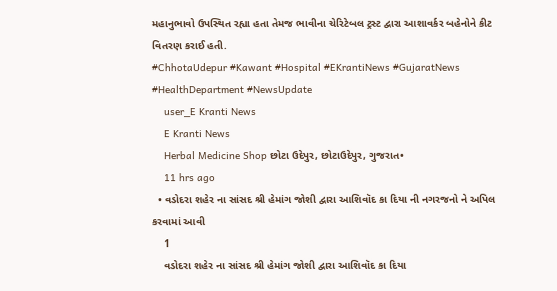મહાનુભાવો ઉપસ્થિત રહ્યા હતા તેમજ ભાવીના ચેરિટેબલ ટ્રસ્ટ દ્વારા આશાવર્કર બહેનોને કીટ વિતરણ કરાઈ હતી.
#ChhotaUdepur #Kawant #Hospital #EKrantiNews #GujaratNews #HealthDepartment #NewsUpdate
    user_E Kranti News
    E Kranti News
    Herbal Medicine Shop છોટા ઉદેપુર, છોટાઉદેપુર, ગુજરાત•
    11 hrs ago
  • વડોદરા શહેર ના સાંસદ શ્રી હેમાંગ જોશી દ્વારા આશિવૉદ કા દિયા ની નગરજનો ને અપિલ કરવામાં આવી
    1
    વડોદરા શહેર ના સાંસદ શ્રી હેમાંગ જોશી દ્વારા આશિવૉદ કા દિયા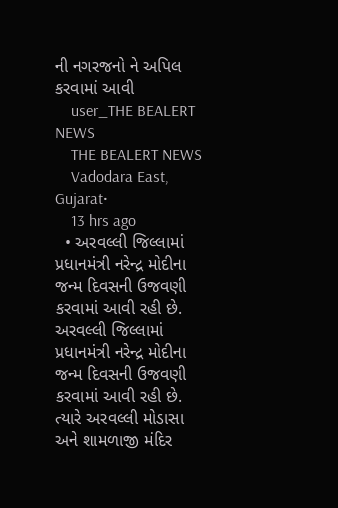ની નગરજનો ને અપિલ કરવામાં આવી
    user_THE BEALERT NEWS
    THE BEALERT NEWS
    Vadodara East, Gujarat•
    13 hrs ago
  • અરવલ્લી જિલ્લામાં પ્રધાનમંત્રી નરેન્દ્ર મોદીના જન્મ દિવસની ઉજવણી કરવામાં આવી રહી છે. અરવલ્લી જિલ્લામાં પ્રધાનમંત્રી નરેન્દ્ર મોદીના જન્મ દિવસની ઉજવણી કરવામાં આવી રહી છે. ત્યારે અરવલ્લી મોડાસા અને શામળાજી મંદિર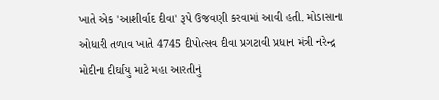ખાતે એક 'આશીર્વાદ દીવા' રૂપે ઉજવણી કરવામાં આવી હતી. મોડાસાના ઓધારી તળાવ ખાતે 4745 દીપોત્સવ દીવા પ્રગટાવી પ્રધાન મંત્રી નરેન્દ્ર મોદીના દીર્ઘાયુ માટે મહા આરતીનું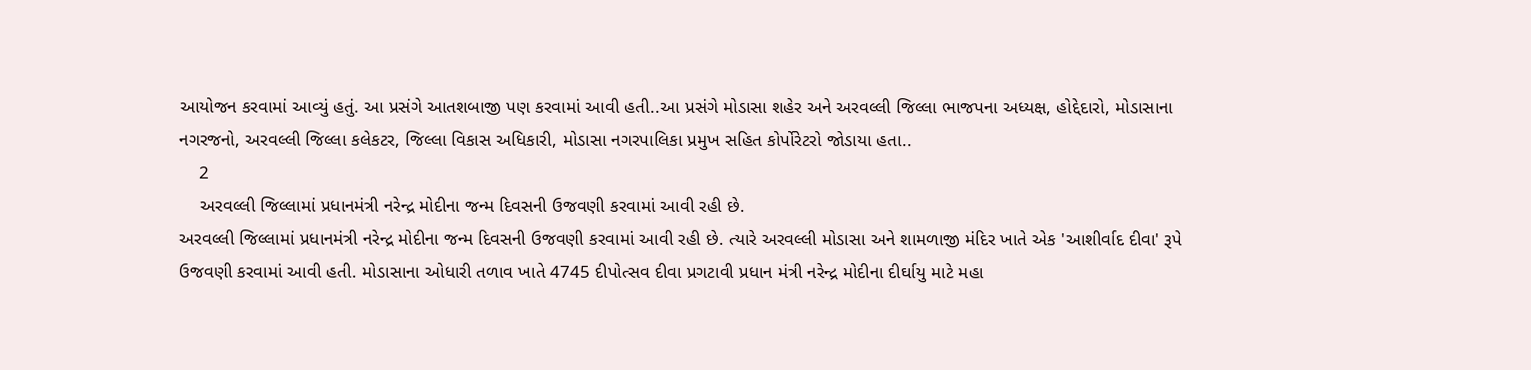આયોજન કરવામાં આવ્યું હતું. આ પ્રસંગે આતશબાજી પણ કરવામાં આવી હતી..આ પ્રસંગે મોડાસા શહેર અને અરવલ્લી જિલ્લા ભાજપના અધ્યક્ષ, હોદ્દેદારો, મોડાસાના નગરજનો, અરવલ્લી જિલ્લા કલેકટર, જિલ્લા વિકાસ અધિકારી, મોડાસા નગરપાલિકા પ્રમુખ સહિત કોર્પોરેટરો જોડાયા હતા..
    2
    અરવલ્લી જિલ્લામાં પ્રધાનમંત્રી નરેન્દ્ર મોદીના જન્મ દિવસની ઉજવણી કરવામાં આવી રહી છે.
અરવલ્લી જિલ્લામાં પ્રધાનમંત્રી નરેન્દ્ર મોદીના જન્મ દિવસની ઉજવણી કરવામાં આવી રહી છે. ત્યારે અરવલ્લી મોડાસા અને શામળાજી મંદિર ખાતે એક 'આશીર્વાદ દીવા' રૂપે ઉજવણી કરવામાં આવી હતી. મોડાસાના ઓધારી તળાવ ખાતે 4745 દીપોત્સવ દીવા પ્રગટાવી પ્રધાન મંત્રી નરેન્દ્ર મોદીના દીર્ઘાયુ માટે મહા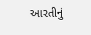આરતીનું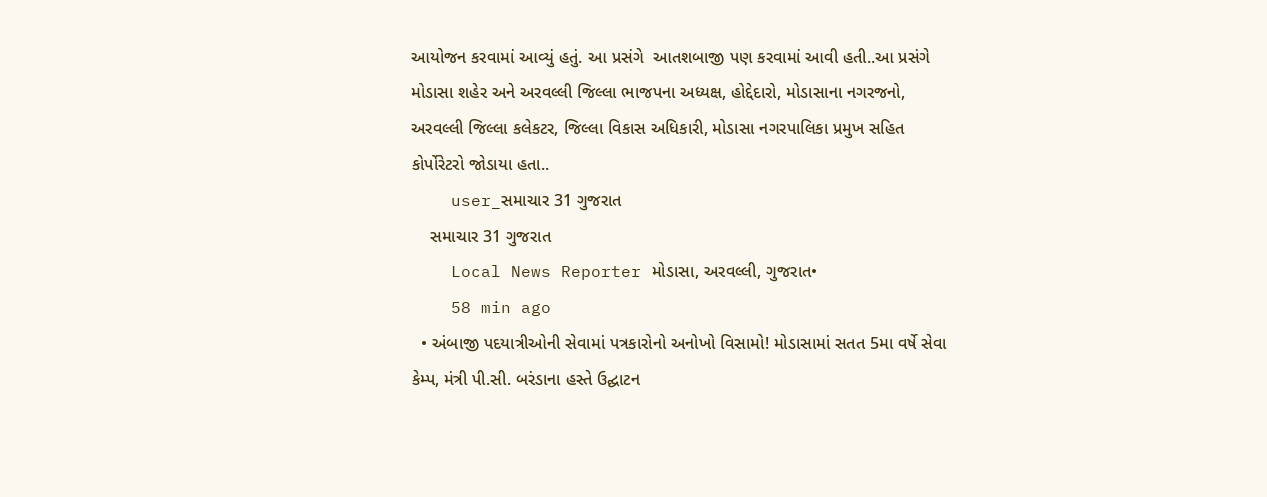આયોજન કરવામાં આવ્યું હતું. આ પ્રસંગે  આતશબાજી પણ કરવામાં આવી હતી..આ પ્રસંગે મોડાસા શહેર અને અરવલ્લી જિલ્લા ભાજપના અધ્યક્ષ, હોદ્દેદારો, મોડાસાના નગરજનો, અરવલ્લી જિલ્લા કલેકટર, જિલ્લા વિકાસ અધિકારી, મોડાસા નગરપાલિકા પ્રમુખ સહિત કોર્પોરેટરો જોડાયા હતા..
    user_સમાચાર 31 ગુજરાત
    સમાચાર 31 ગુજરાત
    Local News Reporter મોડાસા, અરવલ્લી, ગુજરાત•
    58 min ago
  • અંબાજી પદયાત્રીઓની સેવામાં પત્રકારોનો અનોખો વિસામો! મોડાસામાં સતત 5મા વર્ષે સેવા કેમ્પ, મંત્રી પી.સી. બરંડાના હસ્તે ઉદ્ઘાટન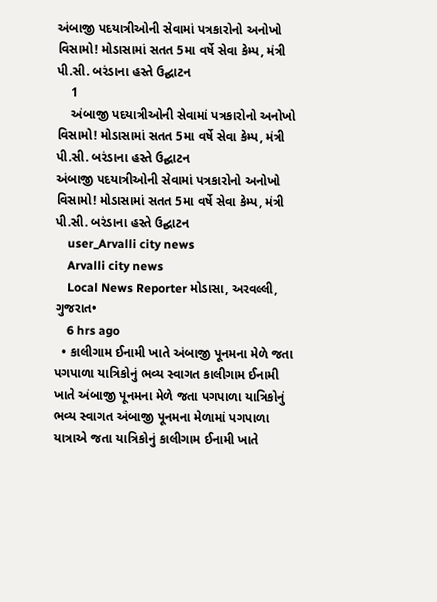અંબાજી પદયાત્રીઓની સેવામાં પત્રકારોનો અનોખો વિસામો! મોડાસામાં સતત 5મા વર્ષે સેવા કેમ્પ, મંત્રી પી.સી. બરંડાના હસ્તે ઉદ્ઘાટન
    1
    અંબાજી પદયાત્રીઓની સેવામાં પત્રકારોનો અનોખો વિસામો! મોડાસામાં સતત 5મા વર્ષે સેવા કેમ્પ, મંત્રી પી.સી. બરંડાના હસ્તે ઉદ્ઘાટન
અંબાજી પદયાત્રીઓની સેવામાં પત્રકારોનો અનોખો વિસામો! મોડાસામાં સતત 5મા વર્ષે સેવા કેમ્પ, મંત્રી પી.સી. બરંડાના હસ્તે ઉદ્ઘાટન
    user_Arvalli city news
    Arvalli city news
    Local News Reporter મોડાસા, અરવલ્લી, ગુજરાત•
    6 hrs ago
  • કાલીગામ ઈનામી ખાતે અંબાજી પૂનમના મેળે જતા પગપાળા યાત્રિકોનું ભવ્ય સ્વાગત કાલીગામ ઈનામી ખાતે અંબાજી પૂનમના મેળે જતા પગપાળા યાત્રિકોનું ભવ્ય સ્વાગત અંબાજી પૂનમના મેળામાં પગપાળા યાત્રાએ જતા યાત્રિકોનું કાલીગામ ઈનામી ખાતે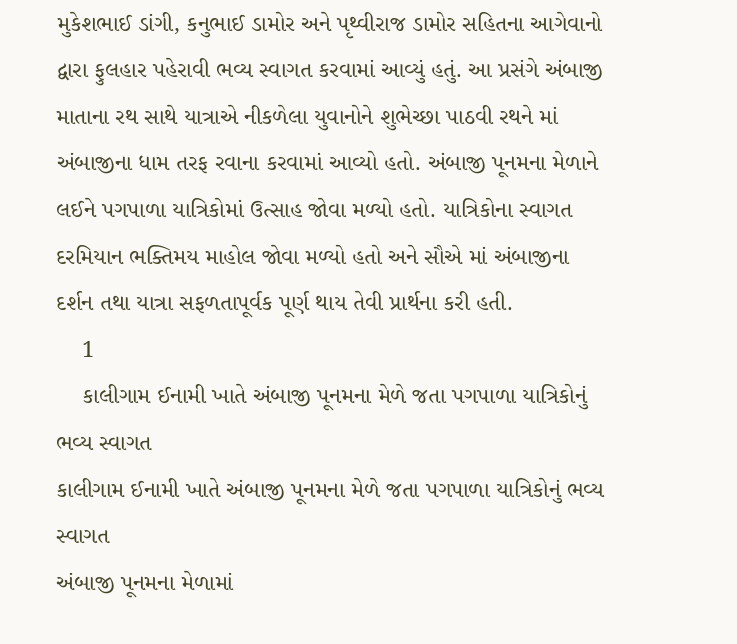મુકેશભાઈ ડાંગી, કનુભાઈ ડામોર અને પૃથ્વીરાજ ડામોર સહિતના આગેવાનો દ્વારા ફુલહાર પહેરાવી ભવ્ય સ્વાગત કરવામાં આવ્યું હતું. આ પ્રસંગે અંબાજી માતાના રથ સાથે યાત્રાએ નીકળેલા યુવાનોને શુભેચ્છા પાઠવી રથને માં અંબાજીના ધામ તરફ રવાના કરવામાં આવ્યો હતો. અંબાજી પૂનમના મેળાને લઈને પગપાળા યાત્રિકોમાં ઉત્સાહ જોવા મળ્યો હતો. યાત્રિકોના સ્વાગત દરમિયાન ભક્તિમય માહોલ જોવા મળ્યો હતો અને સૌએ માં અંબાજીના દર્શન તથા યાત્રા સફળતાપૂર્વક પૂર્ણ થાય તેવી પ્રાર્થના કરી હતી.
    1
    કાલીગામ ઈનામી ખાતે અંબાજી પૂનમના મેળે જતા પગપાળા યાત્રિકોનું ભવ્ય સ્વાગત
કાલીગામ ઈનામી ખાતે અંબાજી પૂનમના મેળે જતા પગપાળા યાત્રિકોનું ભવ્ય સ્વાગત
અંબાજી પૂનમના મેળામાં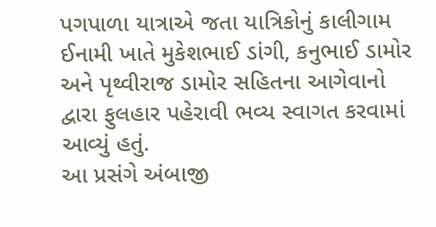પગપાળા યાત્રાએ જતા યાત્રિકોનું કાલીગામ ઈનામી ખાતે મુકેશભાઈ ડાંગી, કનુભાઈ ડામોર અને પૃથ્વીરાજ ડામોર સહિતના આગેવાનો દ્વારા ફુલહાર પહેરાવી ભવ્ય સ્વાગત કરવામાં આવ્યું હતું.
આ પ્રસંગે અંબાજી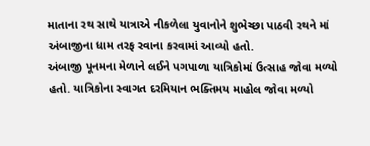માતાના રથ સાથે યાત્રાએ નીકળેલા યુવાનોને શુભેચ્છા પાઠવી રથને માં અંબાજીના ધામ તરફ રવાના કરવામાં આવ્યો હતો.
અંબાજી પૂનમના મેળાને લઈને પગપાળા યાત્રિકોમાં ઉત્સાહ જોવા મળ્યો હતો. યાત્રિકોના સ્વાગત દરમિયાન ભક્તિમય માહોલ જોવા મળ્યો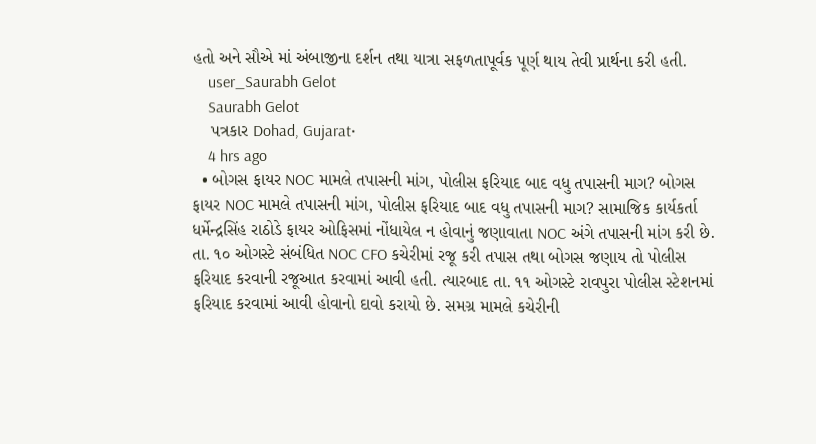હતો અને સૌએ માં અંબાજીના દર્શન તથા યાત્રા સફળતાપૂર્વક પૂર્ણ થાય તેવી પ્રાર્થના કરી હતી.
    user_Saurabh Gelot
    Saurabh Gelot
    પત્રકાર Dohad, Gujarat•
    4 hrs ago
  • બોગસ ફાયર NOC મામલે તપાસની માંગ, પોલીસ ફરિયાદ બાદ વધુ તપાસની માગ? બોગસ ફાયર NOC મામલે તપાસની માંગ, પોલીસ ફરિયાદ બાદ વધુ તપાસની માગ? સામાજિક કાર્યકર્તા ધર્મેન્દ્રસિંહ રાઠોડે ફાયર ઓફિસમાં નોંધાયેલ ન હોવાનું જણાવાતા NOC અંગે તપાસની માંગ કરી છે. તા. ૧૦ ઓગસ્ટે સંબંધિત NOC CFO કચેરીમાં રજૂ કરી તપાસ તથા બોગસ જણાય તો પોલીસ ફરિયાદ કરવાની રજૂઆત કરવામાં આવી હતી. ત્યારબાદ તા. ૧૧ ઓગસ્ટે રાવપુરા પોલીસ સ્ટેશનમાં ફરિયાદ કરવામાં આવી હોવાનો દાવો કરાયો છે. સમગ્ર મામલે કચેરીની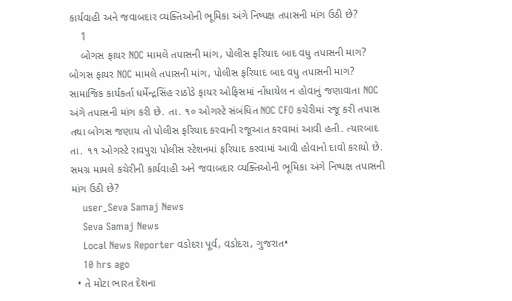કાર્યવાહી અને જવાબદાર વ્યક્તિઓની ભૂમિકા અંગે નિષ્પક્ષ તપાસની માંગ ઉઠી છે?
    1
    બોગસ ફાયર NOC મામલે તપાસની માંગ, પોલીસ ફરિયાદ બાદ વધુ તપાસની માગ?
બોગસ ફાયર NOC મામલે તપાસની માંગ, પોલીસ ફરિયાદ બાદ વધુ તપાસની માગ?
સામાજિક કાર્યકર્તા ધર્મેન્દ્રસિંહ રાઠોડે ફાયર ઓફિસમાં નોંધાયેલ ન હોવાનું જણાવાતા NOC અંગે તપાસની માંગ કરી છે. તા. ૧૦ ઓગસ્ટે સંબંધિત NOC CFO કચેરીમાં રજૂ કરી તપાસ તથા બોગસ જણાય તો પોલીસ ફરિયાદ કરવાની રજૂઆત કરવામાં આવી હતી. ત્યારબાદ તા. ૧૧ ઓગસ્ટે રાવપુરા પોલીસ સ્ટેશનમાં ફરિયાદ કરવામાં આવી હોવાનો દાવો કરાયો છે. સમગ્ર મામલે કચેરીની કાર્યવાહી અને જવાબદાર વ્યક્તિઓની ભૂમિકા અંગે નિષ્પક્ષ તપાસની માંગ ઉઠી છે?
    user_Seva Samaj News
    Seva Samaj News
    Local News Reporter વડોદરા પૂર્વ, વડોદરા, ગુજરાત•
    10 hrs ago
  • તે મોટા ભારત દેશના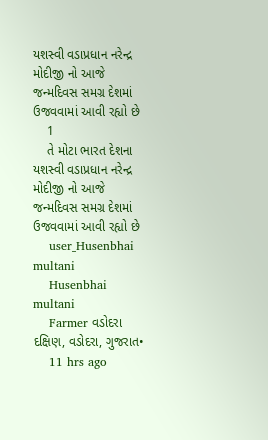યશસ્વી વડાપ્રધાન નરેન્દ્ર મોદીજી નો આજે જન્મદિવસ સમગ્ર દેશમાં ઉજવવામાં આવી રહ્યો છે
    1
    તે મોટા ભારત દેશના યશસ્વી વડાપ્રધાન નરેન્દ્ર મોદીજી નો આજે જન્મદિવસ સમગ્ર દેશમાં ઉજવવામાં આવી રહ્યો છે
    user_Husenbhai multani
    Husenbhai multani
    Farmer વડોદરા દક્ષિણ, વડોદરા, ગુજરાત•
    11 hrs ago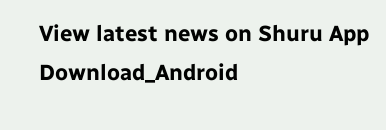View latest news on Shuru App
Download_Android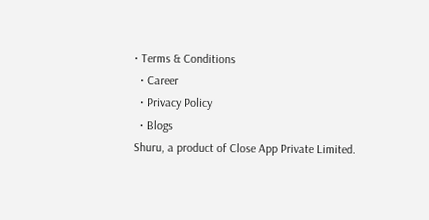• Terms & Conditions
  • Career
  • Privacy Policy
  • Blogs
Shuru, a product of Close App Private Limited.